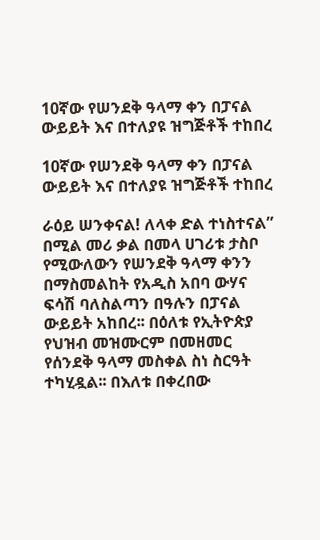10ኛው የሠንደቅ ዓላማ ቀን በፓናል ውይይት እና በተለያዩ ዝግጅቶች ተከበረ

10ኛው የሠንደቅ ዓላማ ቀን በፓናል ውይይት እና በተለያዩ ዝግጅቶች ተከበረ

ራዕይ ሠንቀናል! ለላቀ ድል ተነስተናል” በሚል መሪ ቃል በመላ ሀገሪቱ ታስቦ የሚውለውን የሠንደቅ ዓላማ ቀንን በማስመልከት የአዲስ አበባ ውሃና ፍሳሽ ባለስልጣን በዓሉን በፓናል ውይይት አከበረ፡፡ በዕለቱ የኢትዮጵያ የህዝብ መዝሙርም በመዘመር የሰንደቅ ዓላማ መስቀል ስነ ስርዓት ተካሂዷል፡፡ በእለቱ በቀረበው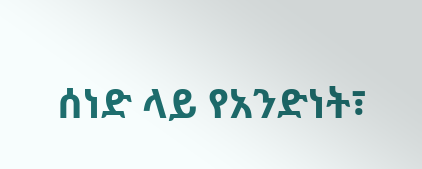ሰነድ ላይ የአንድነት፣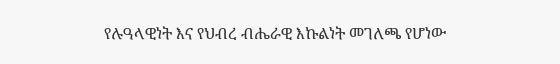የሉዓላዊነት እና የህብረ ብሔራዊ እኩልነት መገለጫ የሆነው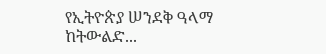የኢትዮጵያ ሠንደቅ ዓላማ ከትውልድ...